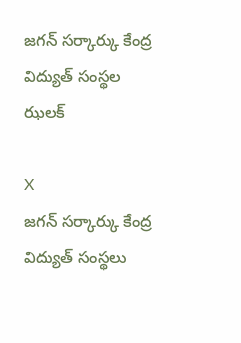జగన్ సర్కార్కు కేంద్ర విద్యుత్ సంస్థల ఝలక్

X
జగన్ సర్కార్కు కేంద్ర విద్యుత్ సంస్థలు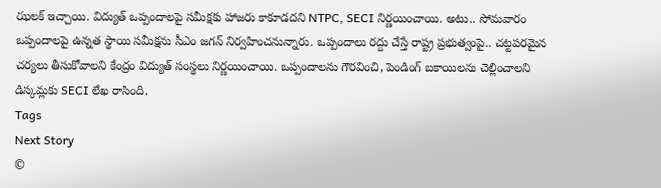ఝలక్ ఇచ్చాయి. విద్యుత్ ఒప్పందాలపై సమీక్షకు హాజరు కాకూడదని NTPC, SECI నిర్ణయించాయి. అటు.. సోమవారం ఒప్పందాలపై ఉన్నత స్థాయి సమీక్షను సీఎం జగన్ నిర్వహించనున్నారు. ఒప్పందాలు రద్దు చేస్తే రాష్ట్ర ప్రభుత్వంపై.. చట్టపరమైన చర్యలు తీసుకోవాలని కేంద్రం విద్యుత్ సంస్థలు నిర్ణయించాయి. ఒప్పందాలను గౌరవించి, పెండింగ్ బకాయిలను చెల్లించాలని డిస్కమ్లకు SECI లేఖ రాసింది.
Tags
Next Story
©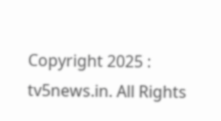Copyright 2025 : tv5news.in. All Rights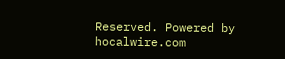Reserved. Powered by hocalwire.com